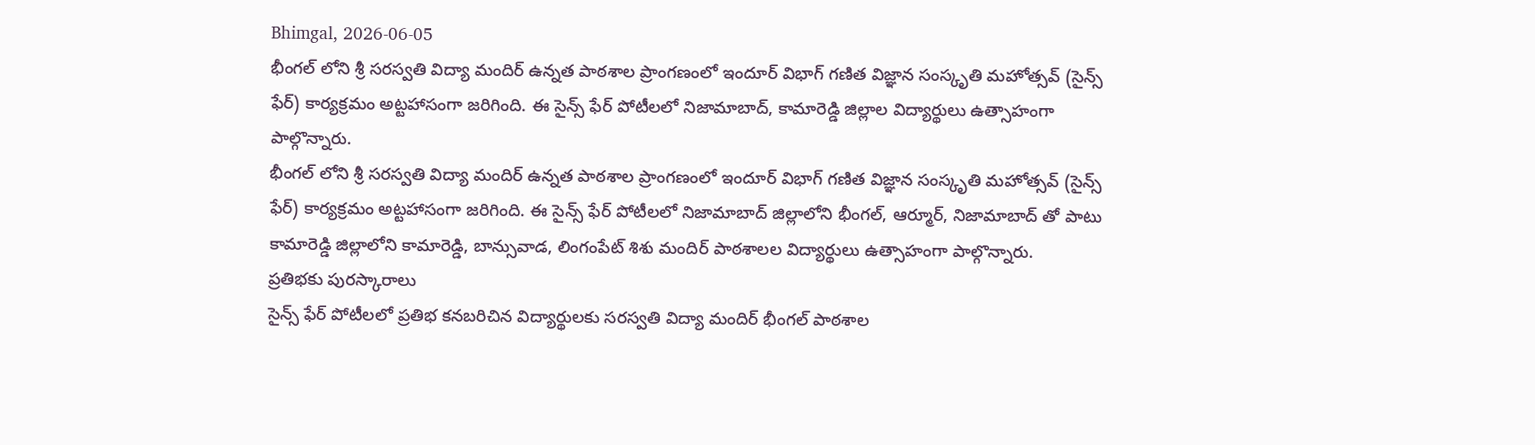Bhimgal, 2026-06-05
భీంగల్ లోని శ్రీ సరస్వతి విద్యా మందిర్ ఉన్నత పాఠశాల ప్రాంగణంలో ఇందూర్ విభాగ్ గణిత విజ్ఞాన సంస్కృతి మహోత్సవ్ (సైన్స్ ఫేర్) కార్యక్రమం అట్టహాసంగా జరిగింది. ఈ సైన్స్ ఫేర్ పోటీలలో నిజామాబాద్, కామారెడ్డి జిల్లాల విద్యార్థులు ఉత్సాహంగా పాల్గొన్నారు.
భీంగల్ లోని శ్రీ సరస్వతి విద్యా మందిర్ ఉన్నత పాఠశాల ప్రాంగణంలో ఇందూర్ విభాగ్ గణిత విజ్ఞాన సంస్కృతి మహోత్సవ్ (సైన్స్ ఫేర్) కార్యక్రమం అట్టహాసంగా జరిగింది. ఈ సైన్స్ ఫేర్ పోటీలలో నిజామాబాద్ జిల్లాలోని భీంగల్, ఆర్మూర్, నిజామాబాద్ తో పాటు కామారెడ్డి జిల్లాలోని కామారెడ్డి, బాన్సువాడ, లింగంపేట్ శిశు మందిర్ పాఠశాలల విద్యార్థులు ఉత్సాహంగా పాల్గొన్నారు.
ప్రతిభకు పురస్కారాలు
సైన్స్ ఫేర్ పోటీలలో ప్రతిభ కనబరిచిన విద్యార్థులకు సరస్వతి విద్యా మందిర్ భీంగల్ పాఠశాల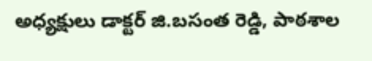అధ్యక్షులు డాక్టర్ జి.బసంత రెడ్డి, పాఠశాల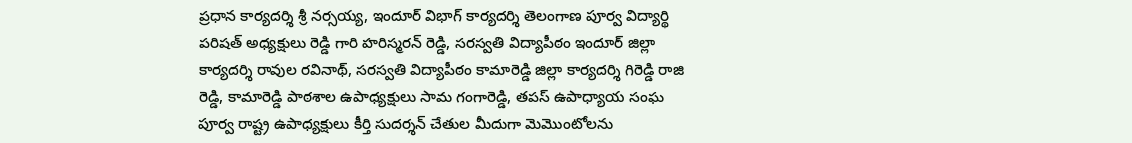ప్రధాన కార్యదర్శి శ్రీ నర్సయ్య, ఇందూర్ విభాగ్ కార్యదర్శి తెలంగాణ పూర్వ విద్యార్థి పరిషత్ అధ్యక్షులు రెడ్డి గారి హరిస్మరన్ రెడ్డి, సరస్వతి విద్యాపీఠం ఇందూర్ జిల్లా కార్యదర్శి రావుల రవినాథ్, సరస్వతి విద్యాపీఠం కామారెడ్డి జిల్లా కార్యదర్శి గిరెడ్డి రాజి రెడ్డి, కామారెడ్డి పాఠశాల ఉపాధ్యక్షులు సామ గంగారెడ్డి, తపస్ ఉపాధ్యాయ సంఘ పూర్వ రాష్ట్ర ఉపాధ్యక్షులు కీర్తి సుదర్శన్ చేతుల మీదుగా మెమొంటోలను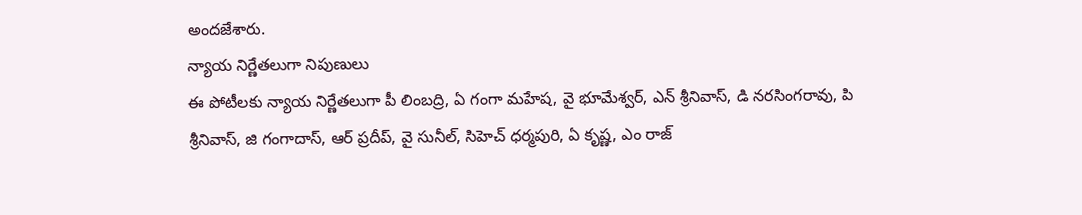అందజేశారు.
న్యాయ నిర్ణేతలుగా నిపుణులు
ఈ పోటీలకు న్యాయ నిర్ణేతలుగా పీ లింబద్రి, ఏ గంగా మహేష, వై భూమేశ్వర్, ఎన్ శ్రీనివాస్, డి నరసింగరావు, పి శ్రీనివాస్, జి గంగాదాస్, ఆర్ ప్రదీప్, వై సునీల్, సిహెచ్ ధర్మపురి, ఏ కృష్ణ, ఎం రాజ్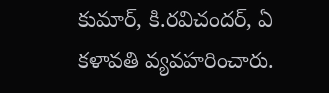కుమార్, కి.రవిచందర్, ఏ కళావతి వ్యవహరించారు.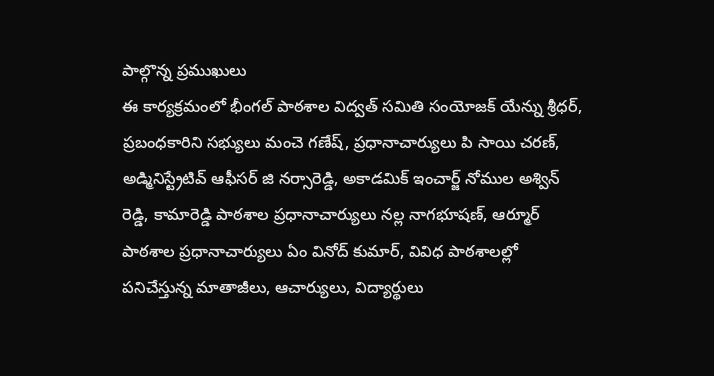పాల్గొన్న ప్రముఖులు
ఈ కార్యక్రమంలో భీంగల్ పాఠశాల విద్వత్ సమితి సంయోజక్ యేన్ను శ్రీధర్, ప్రబంధకారిని సభ్యులు మంచె గణేష్, ప్రధానాచార్యులు పి సాయి చరణ్, అడ్మినిస్ట్రేటివ్ ఆఫీసర్ జి నర్సారెడ్డి, అకాడమిక్ ఇంచార్జ్ నోముల అశ్విన్ రెడ్డి, కామారెడ్డి పాఠశాల ప్రధానాచార్యులు నల్ల నాగభూషణ్, ఆర్మూర్ పాఠశాల ప్రధానాచార్యులు ఏం వినోద్ కుమార్, వివిధ పాఠశాలల్లో పనిచేస్తున్న మాతాజీలు, ఆచార్యులు, విద్యార్థులు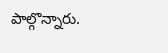పాల్గొన్నారు.